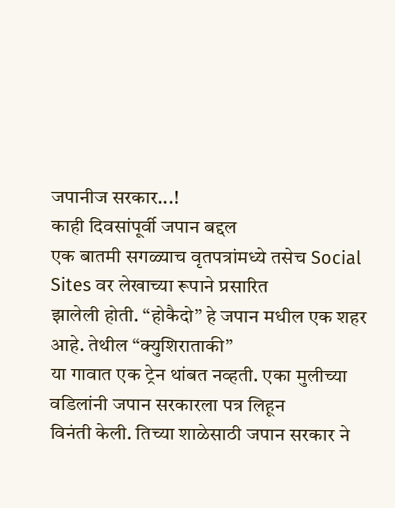जपानीज सरकार...!
काही दिवसांपूर्वी जपान बद्दल
एक बातमी सगळ्याच वृतपत्रांमध्ये तसेच Social Sites वर लेखाच्या रूपाने प्रसारित
झालेली होती. “होकैदो” हे जपान मधील एक शहर आहे. तेथील “क्युशिराताकी”
या गावात एक ट्रेन थांबत नव्हती. एका मुलीच्या वडिलांनी जपान सरकारला पत्र लिहून
विनंती केली. तिच्या शाळेसाठी जपान सरकार ने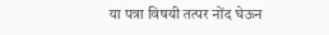या पत्रा विषयी तत्पर नोंद घेऊन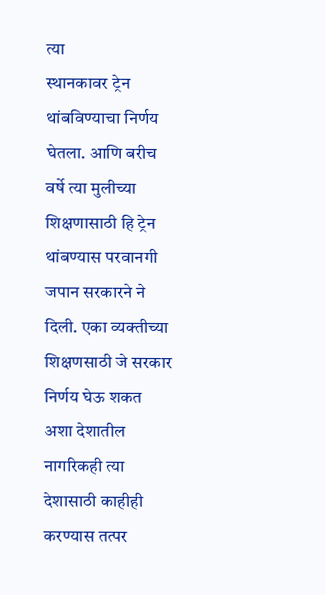त्या
स्थानकावर ट्रेन थांबविण्याचा निर्णय घेतला. आणि बरीच वर्षे त्या मुलीच्या
शिक्षणासाठी हि ट्रेन थांबण्यास परवानगी जपान सरकारने ने दिली. एका व्यक्तीच्या
शिक्षणसाठी जे सरकार निर्णय घेऊ शकत अशा देशातील नागरिकही त्या देशासाठी काहीही
करण्यास तत्पर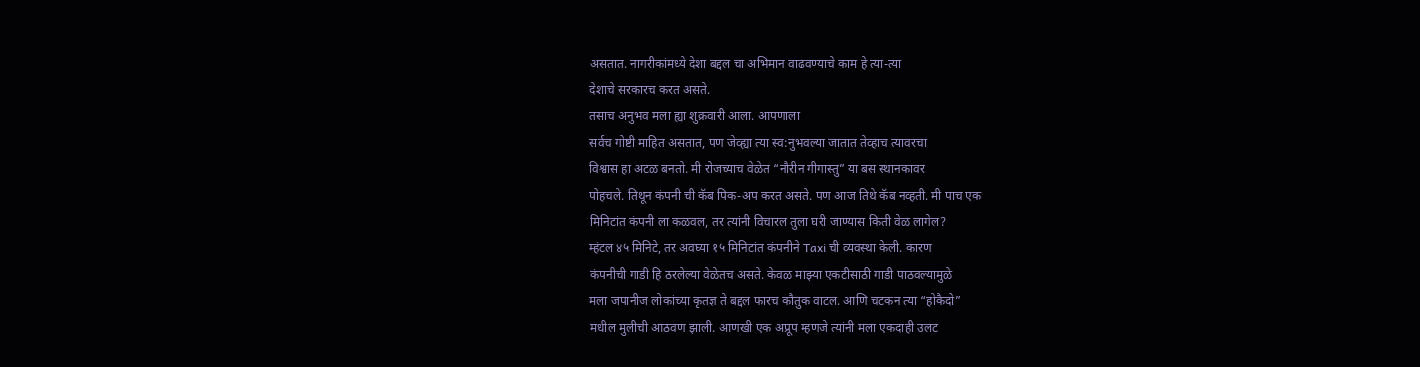असतात. नागरीकांमध्ये देशा बद्दल चा अभिमान वाढवण्याचे काम हे त्या-त्या
देशाचे सरकारच करत असते.
तसाच अनुभव मला ह्या शुक्रवारी आला. आपणाला
सर्वच गोष्टी माहित असतात, पण जेव्ह्या त्या स्व:नुभवल्या जातात तेव्हाच त्यावरचा
विश्वास हा अटळ बनतो. मी रोजच्याच वेळेत “नौरीन गीगास्तु” या बस स्थानकावर
पोहचले. तिथून कंपनी ची कॅब पिक-अप करत असते. पण आज तिथे कॅब नव्हती. मी पाच एक
मिनिटांत कंपनी ला कळवल, तर त्यांनी विचारल तुला घरी जाण्यास किती वेळ लागेल?
म्हंटल ४५ मिनिटे, तर अवघ्या १५ मिनिटांत कंपनीने Taxi ची व्यवस्था केली. कारण
कंपनीची गाडी हि ठरलेल्या वेळेतच असते. केवळ माझ्या एकटीसाठी गाडी पाठवल्यामुळे
मला जपानीज लोकांच्या कृतज्ञ ते बद्दल फारच कौतुक वाटल. आणि चटकन त्या “होकैदो”
मधील मुलीची आठवण झाली. आणखी एक अप्रूप म्हणजे त्यांनी मला एकदाही उलट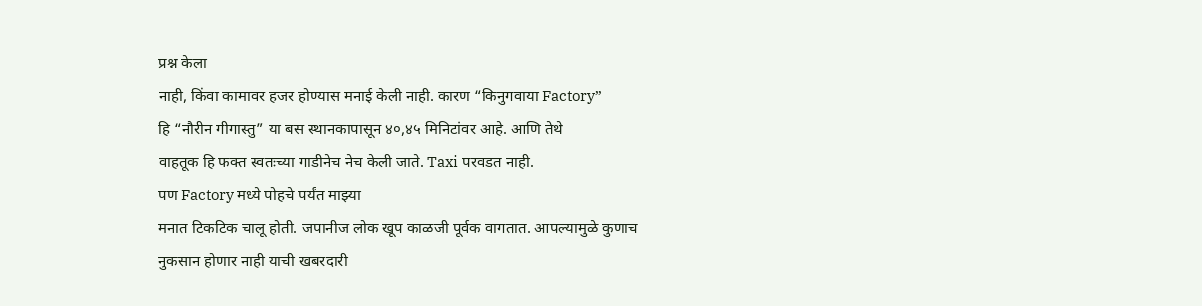प्रश्न केला
नाही, किंवा कामावर हजर होण्यास मनाई केली नाही. कारण “किनुगवाया Factory”
हि “नौरीन गीगास्तु” या बस स्थानकापासून ४०,४५ मिनिटांवर आहे. आणि तेथे
वाहतूक हि फक्त स्वतःच्या गाडीनेच नेच केली जाते. Taxi परवडत नाही.
पण Factory मध्ये पोहचे पर्यंत माझ्या
मनात टिकटिक चालू होती. जपानीज लोक खूप काळजी पूर्वक वागतात. आपल्यामुळे कुणाच
नुकसान होणार नाही याची खबरदारी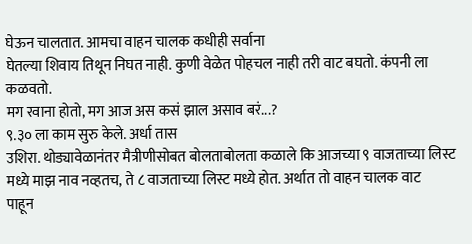घेऊन चालतात. आमचा वाहन चालक कधीही सर्वाना
घेतल्या शिवाय तिथून निघत नाही. कुणी वेळेत पोहचल नाही तरी वाट बघतो. कंपनी ला कळवतो.
मग रवाना होतो, मग आज अस कसं झाल असाव बरं...?
९.३० ला काम सुरु केले. अर्धा तास
उशिरा. थोड्यावेळानंतर मैत्रीणीसोबत बोलताबोलता कळाले कि आजच्या ९ वाजताच्या लिस्ट
मध्ये माझ नाव नव्हतच, ते ८ वाजताच्या लिस्ट मध्ये होत. अर्थात तो वाहन चालक वाट
पाहून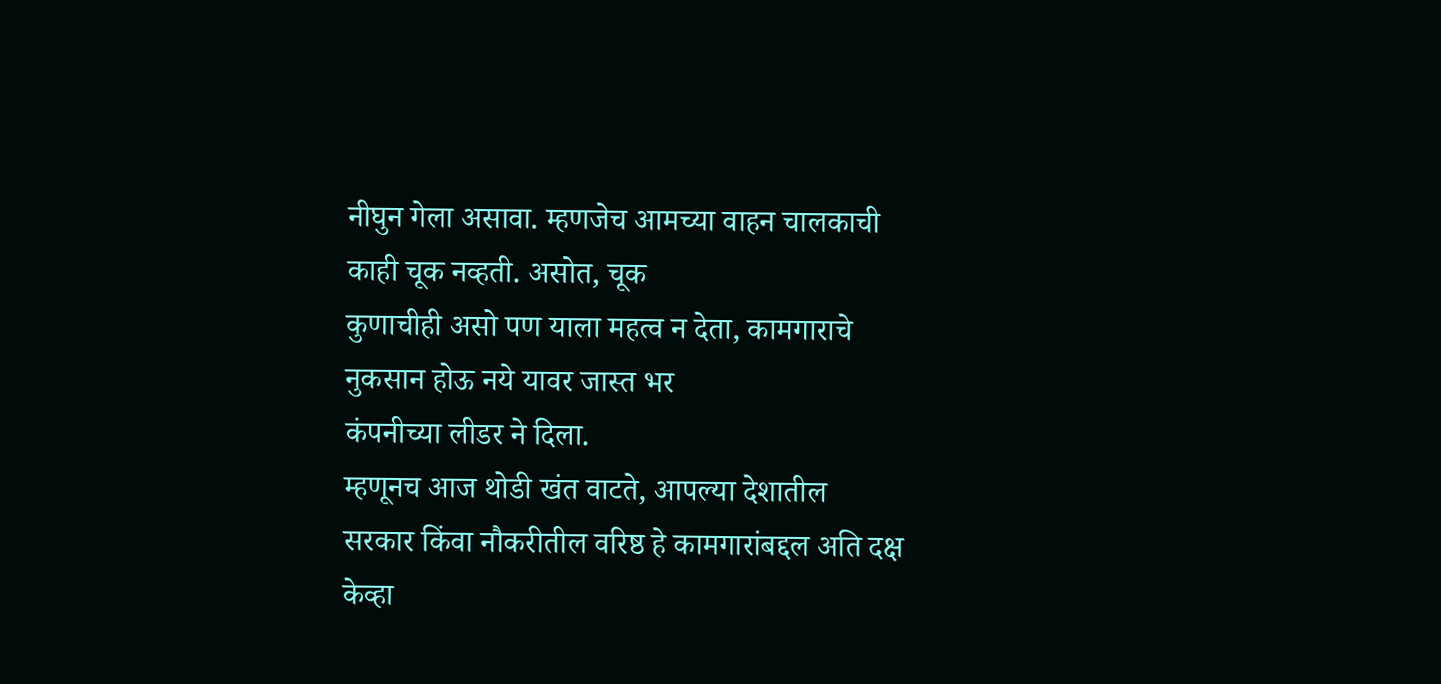नीघुन गेला असावा. म्हणजेच आमच्या वाहन चालकाची काही चूक नव्हती. असोत, चूक
कुणाचीही असो पण याला महत्व न देता, कामगाराचे नुकसान होऊ नये यावर जास्त भर
कंपनीच्या लीडर ने दिला.
म्हणूनच आज थोडी खंत वाटते, आपल्या देशातील
सरकार किंवा नौकरीतील वरिष्ठ हे कामगारांबद्दल अति दक्ष केव्हा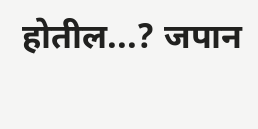होतील...? जपान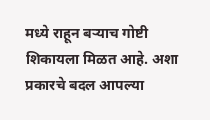मध्ये राहून बऱ्याच गोष्टी शिकायला मिळत आहे. अशा प्रकारचे बदल आपल्या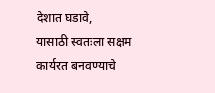देशात घडावे,
यासाठी स्वतःला सक्षम कार्यरत बनवण्याचे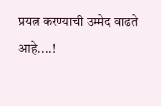प्रयत्न करण्याची उम्मेद वाढते आहे....!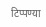टिप्पण्या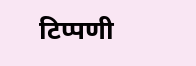टिप्पणी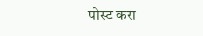पोस्ट करा